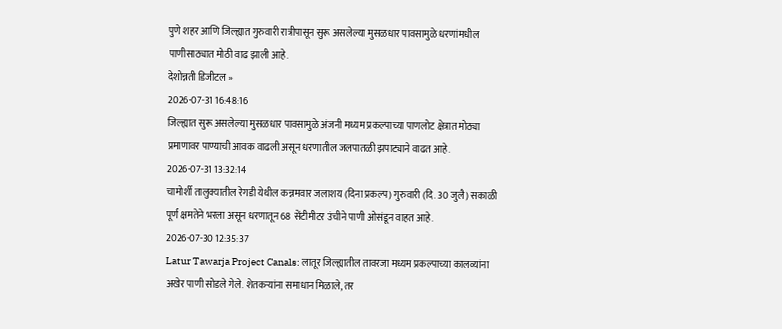पुणे शहर आणि जिल्ह्यात गुरुवारी रात्रीपासून सुरू असलेल्या मुसळधार पावसामुळे धरणांमधील पाणीसाठ्यात मोठी वाढ झाली आहे.
देशोन्नती डिजीटल »
2026-07-31 16:48:16
जिल्ह्यात सुरू असलेल्या मुसळधार पावसामुळे अंजनी मध्यम प्रकल्पाच्या पाणलोट क्षेत्रात मोठ्या प्रमाणावर पाण्याची आवक वाढली असून धरणातील जलपातळी झपाट्याने वाढत आहे.
2026-07-31 13:32:14
चामोर्शी तालुक्यातील रेगडी येथील कन्नमवार जलाशय (दिना प्रकल्प) गुरुवारी (दि. 30 जुलै) सकाळी पूर्ण क्षमतेने भरला असून धरणातून 68 सेंटीमीटर उंचीने पाणी ओसंडून वाहत आहे.
2026-07-30 12:35:37
Latur Tawarja Project Canals: लातूर जिल्ह्यातील तावरजा मध्यम प्रकल्पाच्या कालव्यांना अखेर पाणी सोडले गेले. शेतकऱ्यांना समाधान मिळाले, तर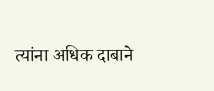त्यांना अधिक दाबाने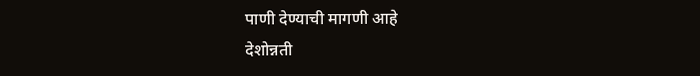पाणी देण्याची मागणी आहे
देशोन्नती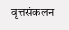वृत्तसंकलन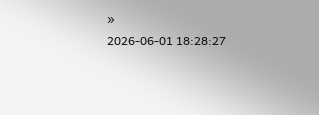»
2026-06-01 18:28:27